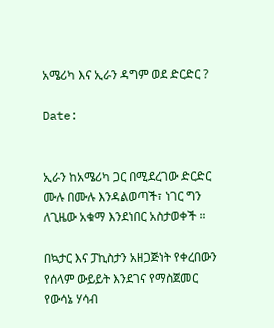አሜሪካ እና ኢራን ዳግም ወደ ድርድር ?

Date:


ኢራን ከአሜሪካ ጋር በሚደረገው ድርድር ሙሉ በሙሉ እንዳልወጣች፣ ነገር ግን ለጊዜው አቁማ እንደነበር አስታወቀች ።

በኳታር እና ፓኪስታን አዘጋጅነት የቀረበውን የሰላም ውይይት እንደገና የማስጀመር የውሳኔ ሃሳብ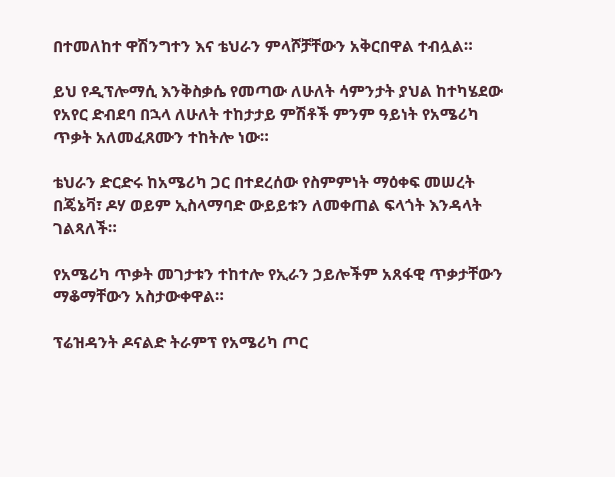በተመለከተ ዋሽንግተን እና ቴህራን ምላሾቻቸውን አቅርበዋል ተብሏል።

ይህ የዲፕሎማሲ እንቅስቃሴ የመጣው ለሁለት ሳምንታት ያህል ከተካሄደው የአየር ድብደባ በኋላ ለሁለት ተከታታይ ምሽቶች ምንም ዓይነት የአሜሪካ ጥቃት አለመፈጸሙን ተከትሎ ነው።

ቴህራን ድርድሩ ከአሜሪካ ጋር በተደረሰው የስምምነት ማዕቀፍ መሠረት በጄኔቫ፣ ዶሃ ወይም ኢስላማባድ ውይይቱን ለመቀጠል ፍላጎት እንዳላት ገልጻለች።

የአሜሪካ ጥቃት መገታቱን ተከተሎ የኢራን ኃይሎችም አጸፋዊ ጥቃታቸውን ማቆማቸውን አስታውቀዋል።

ፕሬዝዳንት ዶናልድ ትራምፕ የአሜሪካ ጦር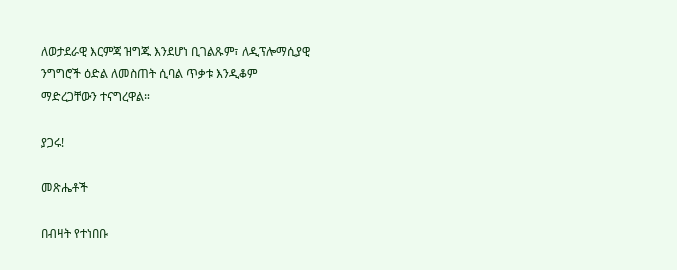ለወታደራዊ እርምጃ ዝግጁ እንደሆነ ቢገልጹም፣ ለዲፕሎማሲያዊ ንግግሮች ዕድል ለመስጠት ሲባል ጥቃቱ እንዲቆም ማድረጋቸውን ተናግረዋል።

ያጋሩ!

መጽሔቶች

በብዛት የተነበቡ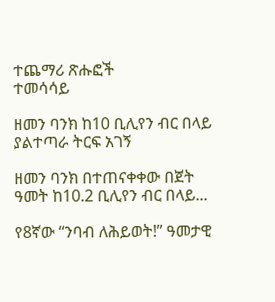ተጨማሪ ጽሑፎች
ተመሳሳይ

ዘመን ባንክ ከ10 ቢሊየን ብር በላይ ያልተጣራ ትርፍ አገኝ

ዘመን ባንክ በተጠናቀቀው በጀት ዓመት ከ10.2 ቢሊየን ብር በላይ...

የ8ኛው “ንባብ ለሕይወት!” ዓመታዊ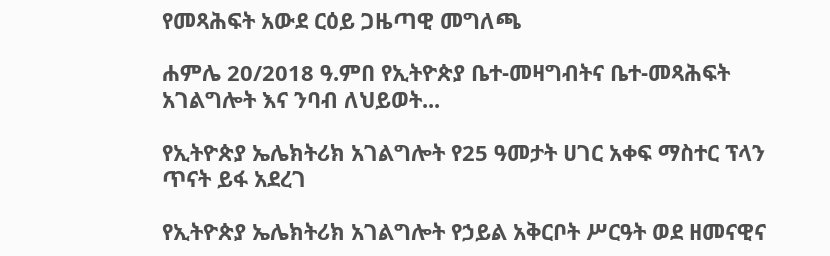የመጻሕፍት አውደ ርዕይ ጋዜጣዊ መግለጫ

ሐምሌ 20/2018 ዓ.ምበ የኢትዮጵያ ቤተ-መዛግብትና ቤተ-መጻሕፍት አገልግሎት እና ንባብ ለህይወት...

የኢትዮጵያ ኤሌክትሪክ አገልግሎት የ25 ዓመታት ሀገር አቀፍ ማስተር ፕላን ጥናት ይፋ አደረገ

የኢትዮጵያ ኤሌክትሪክ አገልግሎት የኃይል አቅርቦት ሥርዓት ወደ ዘመናዊና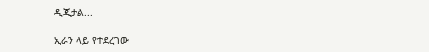ዲጂታል...

ኢራን ላይ የተደረገው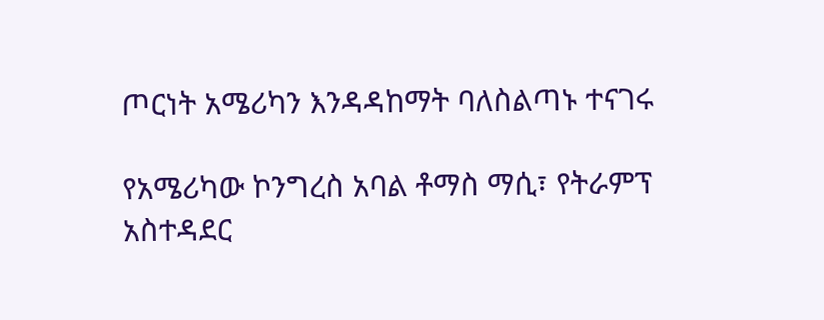ጦርነት አሜሪካን እንዳዳከማት ባለስልጣኑ ተናገሩ

የአሜሪካው ኮንግረስ አባል ቶማስ ማሲ፣ የትራምፕ አስተዳደር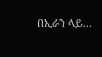በኢራን ላይ...